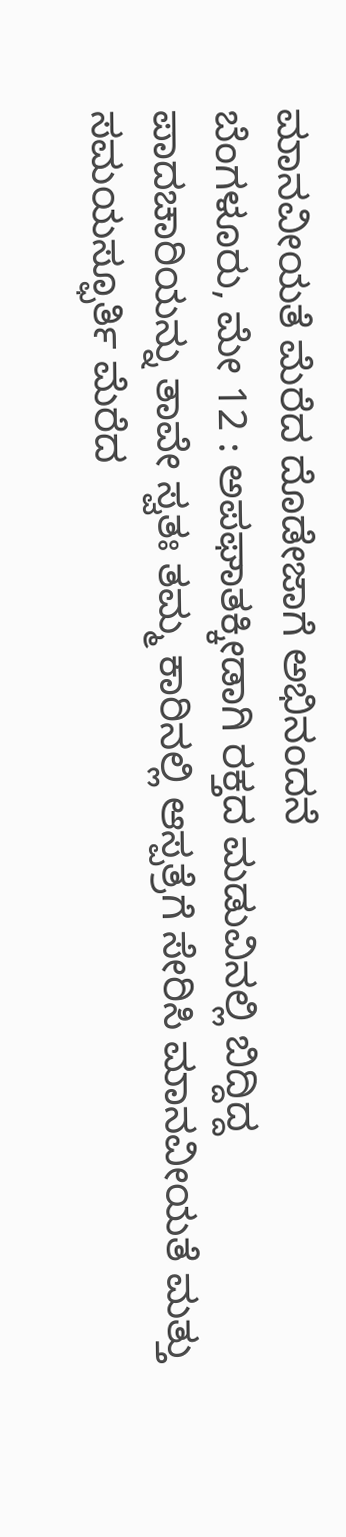ಮಾನವೀಯತೆ ಮೆರೆದ ದೊಡೇಜಾಗೆ ಅಭಿನಂದನೆ
ಬೆಂಗಳೂರು, ಮೇ 12 : ಅಪಘಾತಕ್ಕೀಡಾಗಿ ರಕ್ತದ ಮಡುವಿನಲ್ಲಿ ಬಿದ್ದಿದ್ದ ಪಾದಚಾರಿಯನ್ನು ತಾವೇ ಸ್ವತಃ ತಮ್ಮ ಕಾರಿನಲ್ಲಿ ಆಸ್ಪತ್ರೆಗೆ ಸೇರಿಸಿ ಮಾನವೀಯತೆ ಮತ್ತು ಸಮಯಸ್ಫೂರ್ತಿ ಮೆರೆದ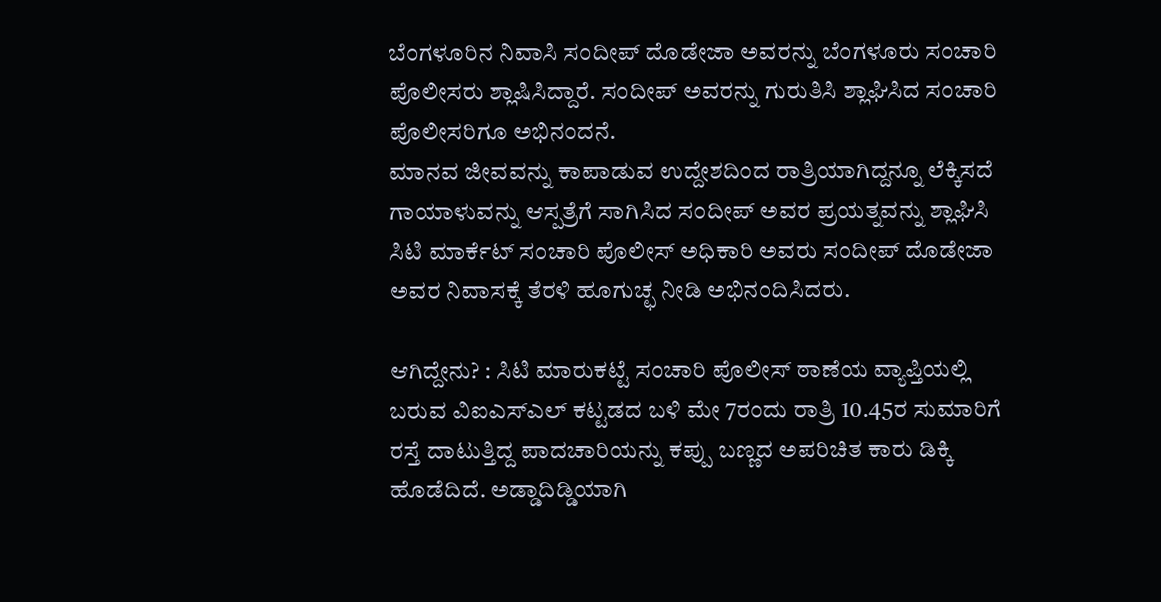ಬೆಂಗಳೂರಿನ ನಿವಾಸಿ ಸಂದೀಪ್ ದೊಡೇಜಾ ಅವರನ್ನು ಬೆಂಗಳೂರು ಸಂಚಾರಿ ಪೊಲೀಸರು ಶ್ಲಾಷಿಸಿದ್ದಾರೆ. ಸಂದೀಪ್ ಅವರನ್ನು ಗುರುತಿಸಿ ಶ್ಲಾಘಿಸಿದ ಸಂಚಾರಿ ಪೊಲೀಸರಿಗೂ ಅಭಿನಂದನೆ.
ಮಾನವ ಜೀವವನ್ನು ಕಾಪಾಡುವ ಉದ್ದೇಶದಿಂದ ರಾತ್ರಿಯಾಗಿದ್ದನ್ನೂ ಲೆಕ್ಕಿಸದೆ ಗಾಯಾಳುವನ್ನು ಆಸ್ಪತ್ರೆಗೆ ಸಾಗಿಸಿದ ಸಂದೀಪ್ ಅವರ ಪ್ರಯತ್ನವನ್ನು ಶ್ಲಾಘಿಸಿ ಸಿಟಿ ಮಾರ್ಕೆಟ್ ಸಂಚಾರಿ ಪೊಲೀಸ್ ಅಧಿಕಾರಿ ಅವರು ಸಂದೀಪ್ ದೊಡೇಜಾ ಅವರ ನಿವಾಸಕ್ಕೆ ತೆರಳಿ ಹೂಗುಚ್ಛ ನೀಡಿ ಅಭಿನಂದಿಸಿದರು.

ಆಗಿದ್ದೇನು? : ಸಿಟಿ ಮಾರುಕಟ್ಟೆ ಸಂಚಾರಿ ಪೊಲೀಸ್ ಠಾಣೆಯ ವ್ಯಾಪ್ತಿಯಲ್ಲಿ ಬರುವ ವಿಐಎಸ್ಎಲ್ ಕಟ್ಟಡದ ಬಳಿ ಮೇ 7ರಂದು ರಾತ್ರಿ 10.45ರ ಸುಮಾರಿಗೆ ರಸ್ತೆ ದಾಟುತ್ತಿದ್ದ ಪಾದಚಾರಿಯನ್ನು ಕಪ್ಪು ಬಣ್ಣದ ಅಪರಿಚಿತ ಕಾರು ಡಿಕ್ಕಿ ಹೊಡೆದಿದೆ. ಅಡ್ಡಾದಿಡ್ಡಿಯಾಗಿ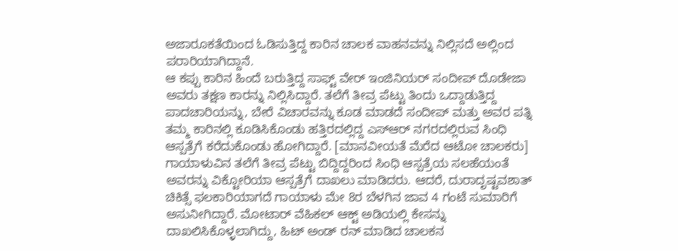ಅಜಾರೂಕತೆಯಿಂದ ಓಡಿಸುತ್ತಿದ್ದ ಕಾರಿನ ಚಾಲಕ ವಾಹನವನ್ನು ನಿಲ್ಲಿಸದೆ ಅಲ್ಲಿಂದ ಪರಾರಿಯಾಗಿದ್ದಾನೆ.
ಆ ಕಪ್ಪು ಕಾರಿನ ಹಿಂದೆ ಬರುತ್ತಿದ್ದ ಸಾಫ್ಟ್ ವೇರ್ ಇಂಜಿನಿಯರ್ ಸಂದೀಪ್ ದೊಡೇಜಾ ಅವರು ತಕ್ಷಣ ಕಾರನ್ನು ನಿಲ್ಲಿಸಿದ್ದಾರೆ. ತಲೆಗೆ ತೀವ್ರ ಪೆಟ್ಟು ತಿಂದು ಒದ್ದಾಡುತ್ತಿದ್ದ ಪಾದಚಾರಿಯನ್ನು, ಬೇರೆ ವಿಚಾರವನ್ನು ಕೂಡ ಮಾಡದೆ ಸಂದೀಪ್ ಮತ್ತು ಅವರ ಪತ್ನಿ ತಮ್ಮ ಕಾರಿನಲ್ಲಿ ಕೂಡಿಸಿಕೊಂಡು ಹತ್ತಿರದಲ್ಲಿದ್ದ ಎಸ್ಆರ್ ನಗರದಲ್ಲಿರುವ ಸಿಂಧಿ ಆಸ್ಪತ್ರೆಗೆ ಕರೆದುಕೊಂಡು ಹೋಗಿದ್ದಾರೆ. [ಮಾನವೀಯತೆ ಮೆರೆದ ಆಟೋ ಚಾಲಕರು]
ಗಾಯಾಳುವಿನ ತಲೆಗೆ ತೀವ್ರ ಪೆಟ್ಟು ಬಿದ್ದಿದ್ದರಿಂದ ಸಿಂಧಿ ಆಸ್ಪತ್ರೆಯ ಸಲಹೆಯಂತೆ ಅವರನ್ನು ವಿಕ್ಟೋರಿಯಾ ಆಸ್ಪತ್ರೆಗೆ ದಾಖಲು ಮಾಡಿದರು. ಆದರೆ, ದುರಾದೃಷ್ಟವಶಾತ್ ಚಿಕಿತ್ಸೆ ಫಲಕಾರಿಯಾಗದೆ ಗಾಯಾಳು ಮೇ 8ರ ಬೆಳಗಿನ ಜಾವ 4 ಗಂಟೆ ಸುಮಾರಿಗೆ ಅಸುನೀಗಿದ್ದಾರೆ. ಮೋಟಾರ್ ವೆಹಿಕಲ್ ಆಕ್ಟ್ ಅಡಿಯಲ್ಲಿ ಕೇಸನ್ನು ದಾಖಲಿಸಿಕೊಳ್ಳಲಾಗಿದ್ದು, ಹಿಟ್ ಅಂಡ್ ರನ್ ಮಾಡಿದ ಚಾಲಕನ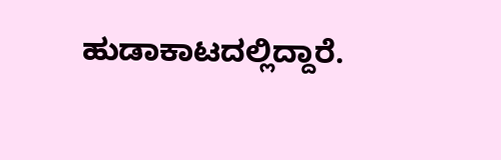ಹುಡಾಕಾಟದಲ್ಲಿದ್ದಾರೆ.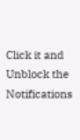Click it and Unblock the Notifications